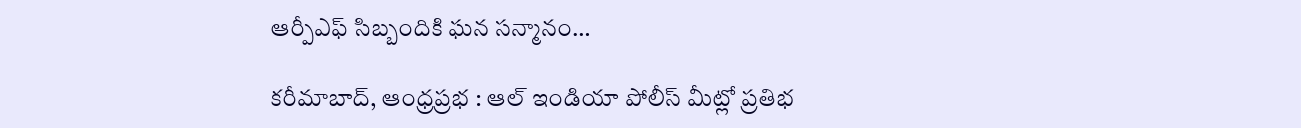ఆర్పీఎఫ్ సిబ్బందికి ఘన సన్మానం…

కరీమాబాద్, ఆంధ్రప్రభ : ఆల్ ఇండియా పోలీస్ మీట్లో ప్రతిభ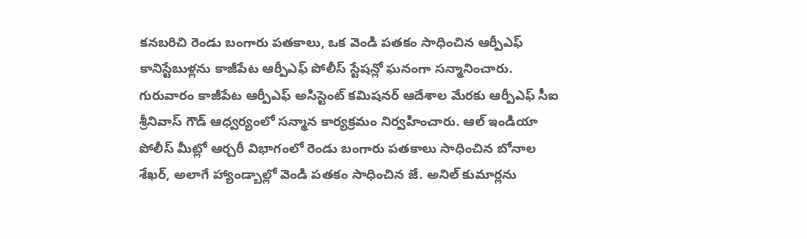కనబరిచి రెండు బంగారు పతకాలు, ఒక వెండి పతకం సాధించిన ఆర్పీఎఫ్ కానిస్టేబుళ్లను కాజీపేట ఆర్పీఎఫ్ పోలీస్ స్టేషన్లో ఘనంగా సన్మానించారు. గురువారం కాజీపేట ఆర్పీఎఫ్ అసిస్టెంట్ కమిషనర్ ఆదేశాల మేరకు ఆర్పీఎఫ్ సీఐ శ్రీనివాస్ గౌడ్ ఆధ్వర్యంలో సన్మాన కార్యక్రమం నిర్వహించారు. ఆల్ ఇండియా పోలీస్ మీట్లో ఆర్చరీ విభాగంలో రెండు బంగారు పతకాలు సాధించిన బోనాల శేఖర్, అలాగే హ్యాండ్బాల్లో వెండి పతకం సాధించిన జే. అనిల్ కుమార్లను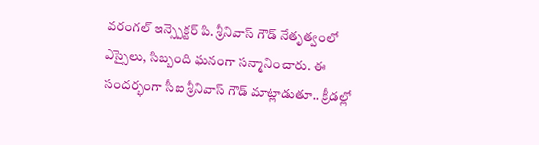వరంగల్ ఇన్స్పెక్టర్ పి. శ్రీనివాస్ గౌడ్ నేతృత్వంలో ఎస్సైలు, సిబ్బంది ఘనంగా సన్మానించారు. ఈ సందర్భంగా సీఐ శ్రీనివాస్ గౌడ్ మాట్లాడుతూ.. క్రీడల్లో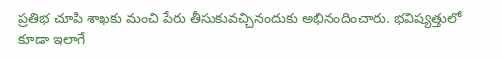ప్రతిభ చూపి శాఖకు మంచి పేరు తీసుకువచ్చినందుకు అభినందించారు. భవిష్యత్తులో కూడా ఇలాగే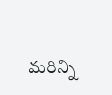మరిన్ని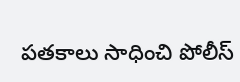పతకాలు సాధించి పోలీస్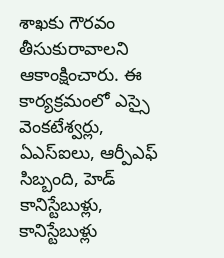శాఖకు గౌరవం తీసుకురావాలని ఆకాంక్షించారు. ఈ కార్యక్రమంలో ఎస్సై వెంకటేశ్వర్లు, ఏఎస్ఐలు, ఆర్పీఎఫ్ సిబ్బంది, హెడ్ కానిస్టేబుళ్లు, కానిస్టేబుళ్లు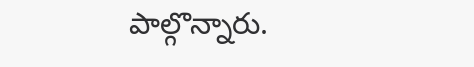పాల్గొన్నారు.